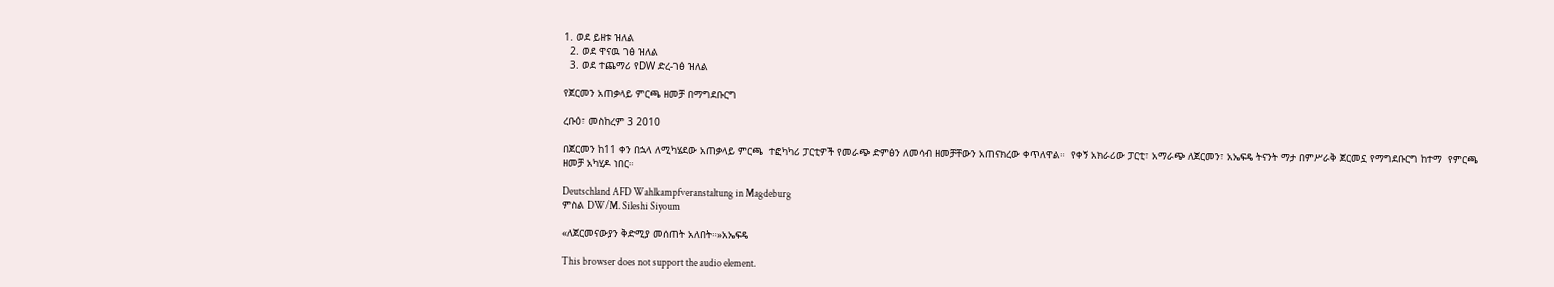1. ወደ ይዘቱ ዝለል
  2. ወደ ዋናዉ ገፅ ዝለል
  3. ወደ ተጨማሪ የDW ድረ-ገፅ ዝለል

የጀርመን አጠቃላይ ምርጫ ዘመቻ በማግደቡርግ

ረቡዕ፣ መስከረም 3 2010

በጀርመን ከ11 ቀን በኋላ ለሚካሄደው አጠቃላይ ምርጫ  ተፎካካሪ ፓርቲዎች የመራጭ ድምፅን ለመሳብ ዘመቻቸውን አጠናክረው ቀጥለዋል።  የቀኝ አክራሪው ፓርቲ፣ አማራጭ ለጀርመን፣ አኤፍዴ ትናንት ማታ በምሥራቅ ጀርመኗ የማግደቡርግ ከተማ  የምርጫ ዘመቻ አካሂዶ ነበር።

Deutschland AFD Wahlkampfveranstaltung in Magdeburg
ምስል DW/M. Sileshi Siyoum

«ለጀርመናውያን ቅድሚያ መሰጠት አለበት።»አኤፍዴ

This browser does not support the audio element.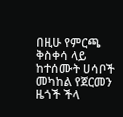በዚሁ የምርጫ ቅስቀሳ ላይ ከተሰሙት ሀሳቦች መካከል የጀርመን ዜጎች ችላ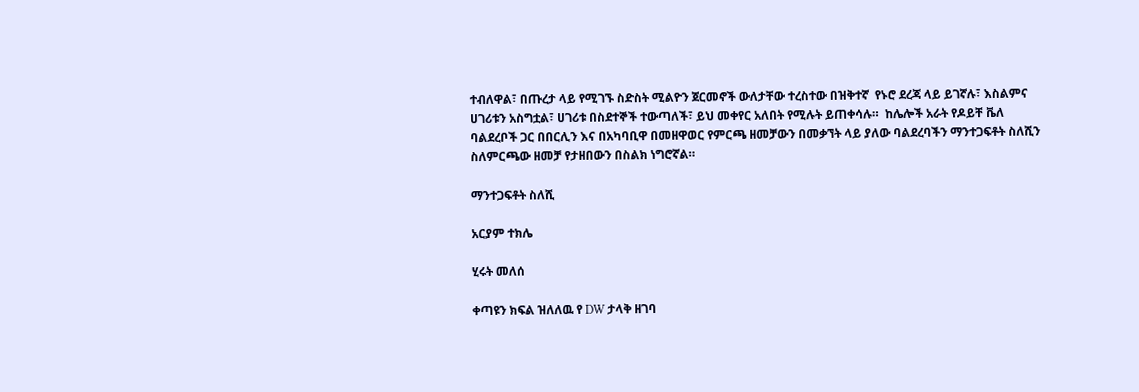ተብለዋል፣ በጡረታ ላይ የሚገኙ ስድስት ሚልዮን ጀርመኖች ውለታቸው ተረስተው በዝቅተኛ  የኑሮ ደረጃ ላይ ይገኛሉ፣ እስልምና ሀገሪቱን አስግቷል፣ ሀገሪቱ በስደተኞች ተውጣለች፣ ይህ መቀየር አለበት የሚሉት ይጠቀሳሉ።  ከሌሎች አራት የዶይቸ ቬለ ባልደረቦች ጋር በበርሊን እና በአካባቢዋ በመዘዋወር የምርጫ ዘመቻውን በመቃኘት ላይ ያለው ባልደረባችን ማንተጋፍቶት ስለሺን  ስለምርጫው ዘመቻ የታዘበውን በስልክ ነግሮኛል።

ማንተጋፍቶት ስለሺ

አርያም ተክሌ

ሂሩት መለሰ

ቀጣዩን ክፍል ዝለለዉ የ DW ታላቅ ዘገባ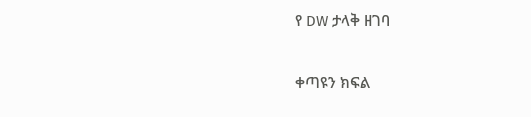የ DW ታላቅ ዘገባ

ቀጣዩን ክፍል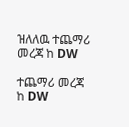ዝለለዉ ተጨማሪ መረጃ ከ DW

ተጨማሪ መረጃ ከ DW